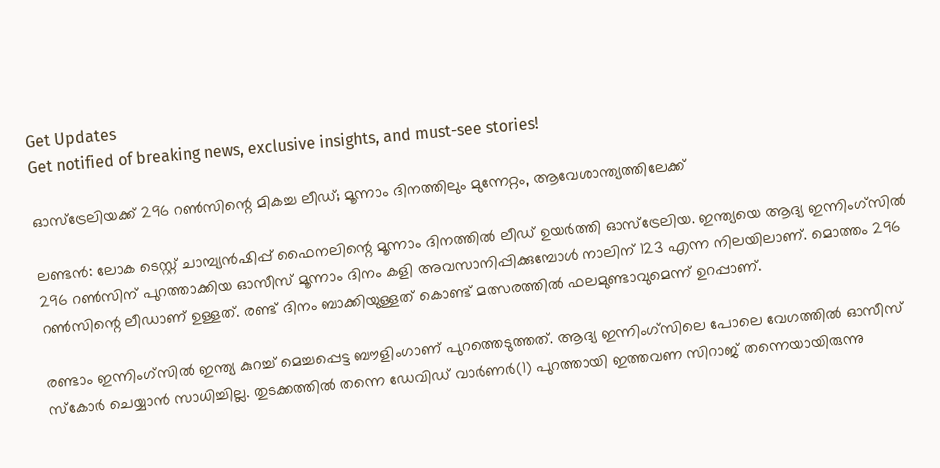Get Updates
Get notified of breaking news, exclusive insights, and must-see stories!

ഓസ്‌ട്രേലിയക്ക് 296 റണ്‍സിന്റെ മികച്ച ലീഡ്; മൂന്നാം ദിനത്തിലും മുന്നേറ്റം, ആവേശാന്ത്യത്തിലേക്ക്

ലണ്ടന്‍: ലോക ടെസ്റ്റ് ചാമ്പ്യന്‍ഷിപ്പ് ഫൈനലിന്റെ മൂന്നാം ദിനത്തില്‍ ലീഡ് ഉയര്‍ത്തി ഓസ്‌ട്രേലിയ. ഇന്ത്യയെ ആദ്യ ഇന്നിംഗ്‌സില്‍ 296 റണ്‍സിന് പുറത്താക്കിയ ഓസീസ് മൂന്നാം ദിനം കളി അവസാനിപ്പിക്കുമ്പോള്‍ നാലിന് 123 എന്ന നിലയിലാണ്. മൊത്തം 296 റണ്‍സിന്റെ ലീഡാണ് ഉള്ളത്. രണ്ട് ദിനം ബാക്കിയുള്ളത് കൊണ്ട് മത്സരത്തില്‍ ഫലമുണ്ടാവുമെന്ന് ഉറപ്പാണ്.

രണ്ടാം ഇന്നിംഗ്‌സില്‍ ഇന്ത്യ കുറച്ച് മെച്ചപ്പെട്ട ബൗളിംഗാണ് പുറത്തെടുത്തത്. ആദ്യ ഇന്നിംഗ്‌സിലെ പോലെ വേഗത്തില്‍ ഓസീസ് സ്‌കോര്‍ ചെയ്യാന്‍ സാധിച്ചില്ല. തുടക്കത്തില്‍ തന്നെ ഡേവിഡ് വാര്‍ണര്‍(1) പുറത്തായി ഇത്തവണ സിറാജ് തന്നെയായിരുന്നു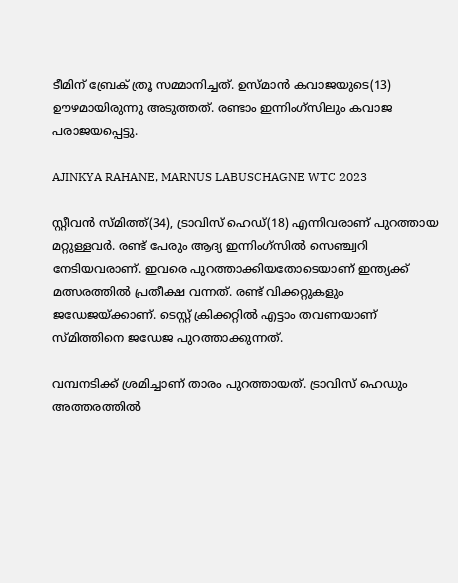ടീമിന് ബ്രേക് ത്രൂ സമ്മാനിച്ചത്. ഉസ്മാന്‍ കവാജയുടെ(13) ഊഴമായിരുന്നു അടുത്തത്. രണ്ടാം ഇന്നിംഗ്‌സിലും കവാജ പരാജയപ്പെട്ടു.

AJINKYA RAHANE, MARNUS LABUSCHAGNE WTC 2023

സ്റ്റീവന്‍ സ്മിത്ത്(34), ട്രാവിസ് ഹെഡ്(18) എന്നിവരാണ് പുറത്തായ മറ്റുള്ളവര്‍. രണ്ട് പേരും ആദ്യ ഇന്നിംഗ്‌സില്‍ സെഞ്ച്വറി നേടിയവരാണ്. ഇവരെ പുറത്താക്കിയതോടെയാണ് ഇന്ത്യക്ക് മത്സരത്തില്‍ പ്രതീക്ഷ വന്നത്. രണ്ട് വിക്കറ്റുകളും ജഡേജയ്ക്കാണ്. ടെസ്റ്റ് ക്രിക്കറ്റില്‍ എട്ടാം തവണയാണ് സ്മിത്തിനെ ജഡേജ പുറത്താക്കുന്നത്.

വമ്പനടിക്ക് ശ്രമിച്ചാണ് താരം പുറത്തായത്. ട്രാവിസ് ഹെഡും അത്തരത്തില്‍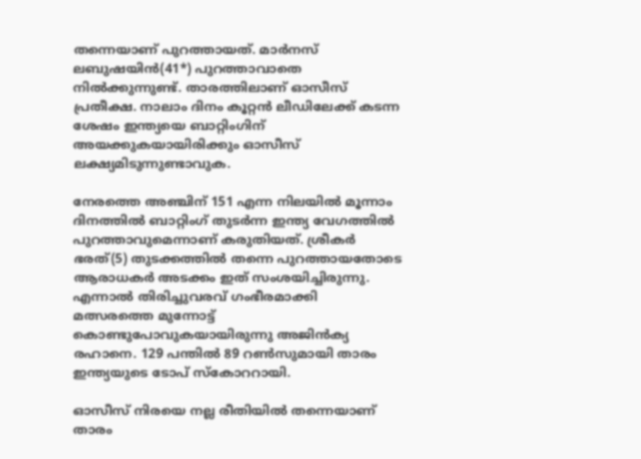തന്നെയാണ് പുറത്തായത്. മാര്‍നസ് ലബുഷയിന്‍(41*) പുറത്താവാതെ നില്‍ക്കുന്നുണ്ട്. താരത്തിലാണ് ഓസീസ് പ്രതീക്ഷ. നാലാം ദിനം കൂറ്റന്‍ ലീഡിലേക്ക് കടന്ന ശേഷം ഇന്ത്യയെ ബാറ്റിംഗിന് അയക്കുകയായിരിക്കും ഓസീസ് ലക്ഷ്യമിടുന്നുണ്ടാവുക.

നേരത്തെ അഞ്ചിന് 151 എന്ന നിലയില്‍ മൂന്നാം ദിനത്തില്‍ ബാറ്റിംഗ് തുടര്‍ന്ന ഇന്ത്യ വേഗത്തില്‍ പുറത്താവുമെന്നാണ് കരുതിയത്. ശ്രീകര്‍ ഭരത്(5) തുടക്കത്തില്‍ തന്നെ പുറത്തായതോടെ ആരാധകര്‍ അടക്കം ഇത് സംശയിച്ചിരുന്നു. എന്നാല്‍ തിരിച്ചുവരവ് ഗംഭീരമാക്കി മത്സരത്തെ മുന്നോട്ട് കൊണ്ടുപോവുകയായിരുന്നു അജിന്‍ക്യ രഹാനെ. 129 പന്തില്‍ 89 റണ്‍സുമായി താരം ഇന്ത്യയുടെ ടോപ് സ്‌കോററായി.

ഓസീസ് നിരയെ നല്ല രീതിയില്‍ തന്നെയാണ് താരം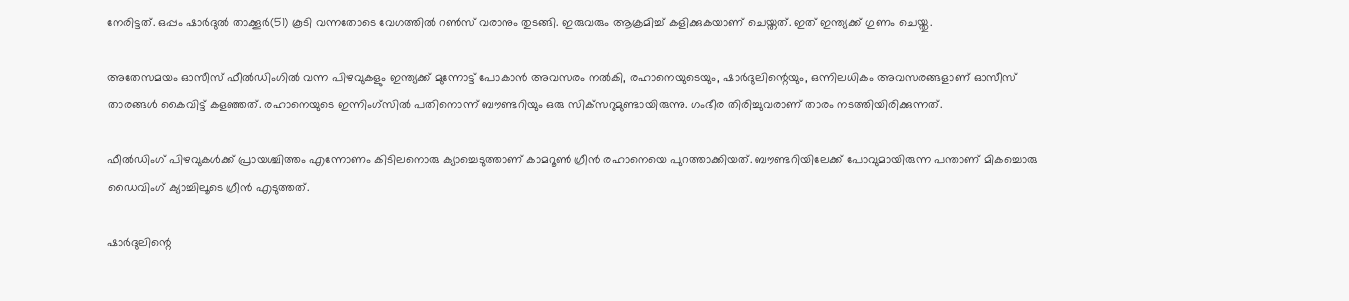നേരിട്ടത്. ഒപ്പം ഷാര്‍ദുല്‍ താക്കൂര്‍(51) കൂടി വന്നതോടെ വേഗത്തില്‍ റണ്‍സ് വരാനും തുടങ്ങി. ഇരുവരും ആക്രമിച്ച് കളിക്കുകയാണ് ചെയ്തത്. ഇത് ഇന്ത്യക്ക് ഗുണം ചെയ്തു.

അതേസമയം ഓസീസ് ഫീല്‍ഡിംഗില്‍ വന്ന പിഴവുകളും ഇന്ത്യക്ക് മുന്നോട്ട് പോകാന്‍ അവസരം നല്‍കി, രഹാനെയുടെയും, ഷാര്‍ദുലിന്റെയും, ഒന്നിലധികം അവസരങ്ങളാണ് ഓസീസ് താരങ്ങള്‍ കൈവിട്ട് കളഞ്ഞത്. രഹാനെയുടെ ഇന്നിംഗ്‌സില്‍ പതിനൊന്ന് ബൗണ്ടറിയും ഒരു സിക്‌സറുമുണ്ടായിരുന്നു. ഗംഭീര തിരിച്ചുവരാണ് താരം നടത്തിയിരിക്കുന്നത്.

ഫീല്‍ഡിംഗ് പിഴവുകള്‍ക്ക് പ്രായശ്ചിത്തം എന്നോണം കിടിലനൊരു ക്യാച്ചെടുത്താണ് കാമറൂണ്‍ ഗ്രീന്‍ രഹാനെയെ പുറത്താക്കിയത്. ബൗണ്ടറിയിലേക്ക് പോവുമായിരുന്ന പന്താണ് മികച്ചൊരു ഡൈവിംഗ് ക്യാച്ചിലൂടെ ഗ്രീന്‍ എടുത്തത്.

ഷാര്‍ദുലിന്റെ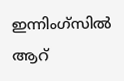ഇന്നിംഗ്‌സില്‍ ആറ്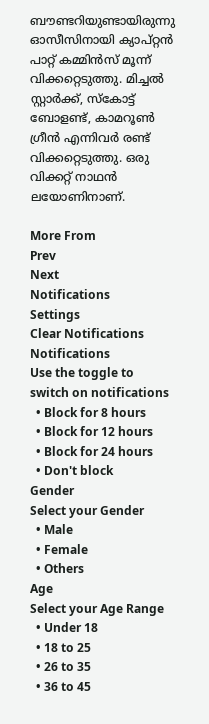ബൗണ്ടറിയുണ്ടായിരുന്നു ഓസീസിനായി ക്യാപ്റ്റന്‍ പാറ്റ് കമ്മിന്‍സ് മൂന്ന് വിക്കറ്റെടുത്തു. മിച്ചല്‍ സ്റ്റാര്‍ക്ക്, സ്‌കോട്ട് ബോളണ്ട്, കാമറൂണ്‍ ഗ്രീന്‍ എന്നിവര്‍ രണ്ട് വിക്കറ്റെടുത്തു. ഒരു വിക്കറ്റ് നാഥന്‍ ലയോണിനാണ്.

More From
Prev
Next
Notifications
Settings
Clear Notifications
Notifications
Use the toggle to switch on notifications
  • Block for 8 hours
  • Block for 12 hours
  • Block for 24 hours
  • Don't block
Gender
Select your Gender
  • Male
  • Female
  • Others
Age
Select your Age Range
  • Under 18
  • 18 to 25
  • 26 to 35
  • 36 to 45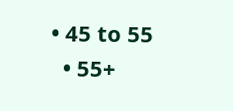• 45 to 55
  • 55+